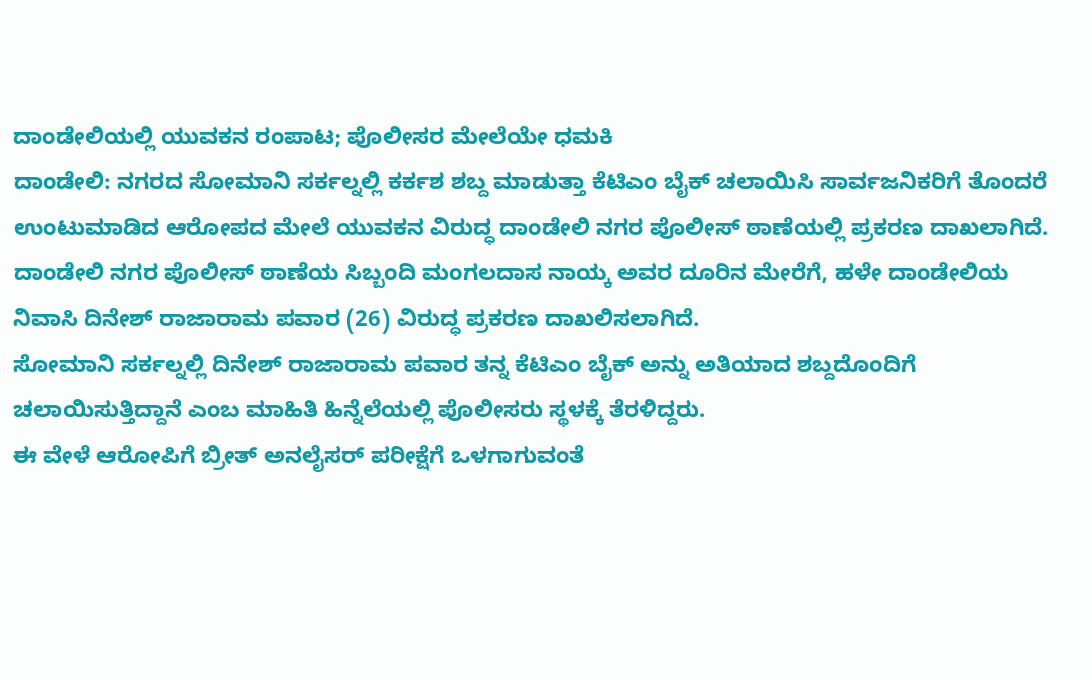ದಾಂಡೇಲಿಯಲ್ಲಿ ಯುವಕನ ರಂಪಾಟ; ಪೊಲೀಸರ ಮೇಲೆಯೇ ಧಮಕಿ
ದಾಂಡೇಲಿ: ನಗರದ ಸೋಮಾನಿ ಸರ್ಕಲ್ನಲ್ಲಿ ಕರ್ಕಶ ಶಬ್ದ ಮಾಡುತ್ತಾ ಕೆಟಿಎಂ ಬೈಕ್ ಚಲಾಯಿಸಿ ಸಾರ್ವಜನಿಕರಿಗೆ ತೊಂದರೆ ಉಂಟುಮಾಡಿದ ಆರೋಪದ ಮೇಲೆ ಯುವಕನ ವಿರುದ್ಧ ದಾಂಡೇಲಿ ನಗರ ಪೊಲೀಸ್ ಠಾಣೆಯಲ್ಲಿ ಪ್ರಕರಣ ದಾಖಲಾಗಿದೆ.
ದಾಂಡೇಲಿ ನಗರ ಪೊಲೀಸ್ ಠಾಣೆಯ ಸಿಬ್ಬಂದಿ ಮಂಗಲದಾಸ ನಾಯ್ಕ ಅವರ ದೂರಿನ ಮೇರೆಗೆ, ಹಳೇ ದಾಂಡೇಲಿಯ ನಿವಾಸಿ ದಿನೇಶ್ ರಾಜಾರಾಮ ಪವಾರ (26) ವಿರುದ್ಧ ಪ್ರಕರಣ ದಾಖಲಿಸಲಾಗಿದೆ.
ಸೋಮಾನಿ ಸರ್ಕಲ್ನಲ್ಲಿ ದಿನೇಶ್ ರಾಜಾರಾಮ ಪವಾರ ತನ್ನ ಕೆಟಿಎಂ ಬೈಕ್ ಅನ್ನು ಅತಿಯಾದ ಶಬ್ದದೊಂದಿಗೆ ಚಲಾಯಿಸುತ್ತಿದ್ದಾನೆ ಎಂಬ ಮಾಹಿತಿ ಹಿನ್ನೆಲೆಯಲ್ಲಿ ಪೊಲೀಸರು ಸ್ಥಳಕ್ಕೆ ತೆರಳಿದ್ದರು.
ಈ ವೇಳೆ ಆರೋಪಿಗೆ ಬ್ರೀತ್ ಅನಲೈಸರ್ ಪರೀಕ್ಷೆಗೆ ಒಳಗಾಗುವಂತೆ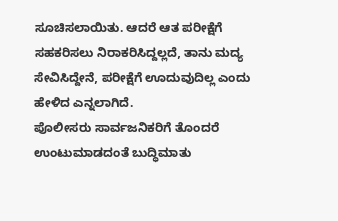ಸೂಚಿಸಲಾಯಿತು. ಆದರೆ ಆತ ಪರೀಕ್ಷೆಗೆ ಸಹಕರಿಸಲು ನಿರಾಕರಿಸಿದ್ದಲ್ಲದೆ, ತಾನು ಮದ್ಯ ಸೇವಿಸಿದ್ದೇನೆ, ಪರೀಕ್ಷೆಗೆ ಊದುವುದಿಲ್ಲ ಎಂದು ಹೇಳಿದ ಎನ್ನಲಾಗಿದೆ.
ಪೊಲೀಸರು ಸಾರ್ವಜನಿಕರಿಗೆ ತೊಂದರೆ ಉಂಟುಮಾಡದಂತೆ ಬುದ್ಧಿಮಾತು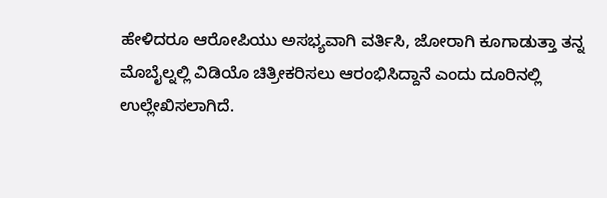ಹೇಳಿದರೂ ಆರೋಪಿಯು ಅಸಭ್ಯವಾಗಿ ವರ್ತಿಸಿ, ಜೋರಾಗಿ ಕೂಗಾಡುತ್ತಾ ತನ್ನ ಮೊಬೈಲ್ನಲ್ಲಿ ವಿಡಿಯೊ ಚಿತ್ರೀಕರಿಸಲು ಆರಂಭಿಸಿದ್ದಾನೆ ಎಂದು ದೂರಿನಲ್ಲಿ ಉಲ್ಲೇಖಿಸಲಾಗಿದೆ.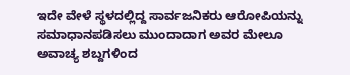ಇದೇ ವೇಳೆ ಸ್ಥಳದಲ್ಲಿದ್ದ ಸಾರ್ವಜನಿಕರು ಆರೋಪಿಯನ್ನು ಸಮಾಧಾನಪಡಿಸಲು ಮುಂದಾದಾಗ ಅವರ ಮೇಲೂ ಅವಾಚ್ಯ ಶಬ್ದಗಳಿಂದ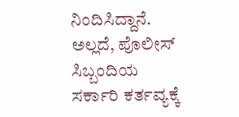ನಿಂದಿಸಿದ್ದಾನೆ. ಅಲ್ಲದೆ, ಪೊಲೀಸ್ ಸಿಬ್ಬಂದಿಯ ಸರ್ಕಾರಿ ಕರ್ತವ್ಯಕ್ಕೆ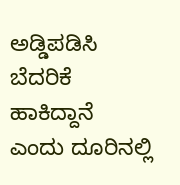ಅಡ್ಡಿಪಡಿಸಿ ಬೆದರಿಕೆ ಹಾಕಿದ್ದಾನೆ ಎಂದು ದೂರಿನಲ್ಲಿ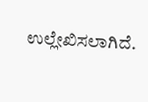ಉಲ್ಲೇಖಿಸಲಾಗಿದೆ.